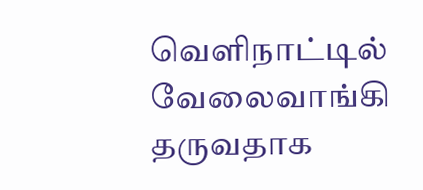வெளிநாட்டில் வேலைவாங்கி தருவதாக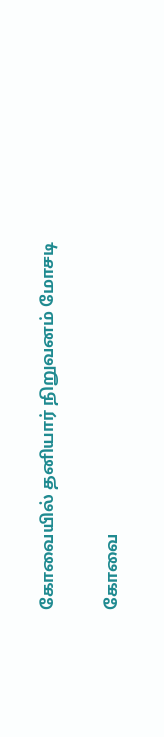கோவையில் தனியார் நிறுவனம் மோசடி

கோவை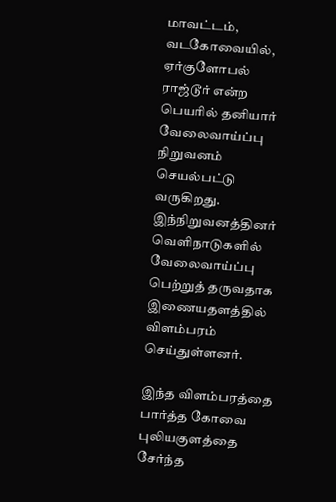மாவட்டம், வடகோவையில், ஏர்குளோபல் ராஜ்டூர் என்ற பெயரில் தனியார் வேலைவாய்ப்பு நிறுவனம் செயல்பட்டு வருகிறது. இந்நிறுவனத்தினர் வெளிநாடுகளில் வேலைவாய்ப்பு பெற்றுத் தருவதாக இணையதளத்தில் விளம்பரம் செய்துள்ளனர்.

இந்த விளம்பரத்தை பார்த்த கோவை புலியகுளத்தை சேர்ந்த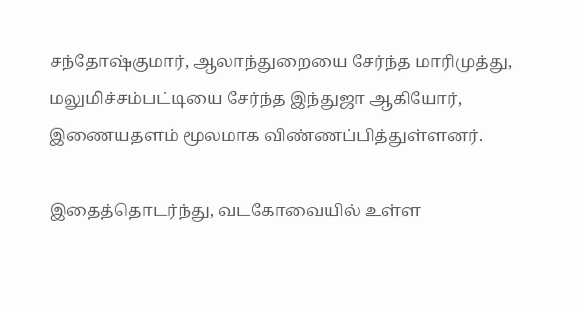சந்தோஷ்குமார், ஆலாந்துறையை சேர்ந்த மாரிமுத்து, மலுமிச்சம்பட்டியை சேர்ந்த இந்துஜா ஆகியோர், இணையதளம் மூலமாக விண்ணப்பித்துள்ளனர்.

இதைத்தொடர்ந்து, வடகோவையில் உள்ள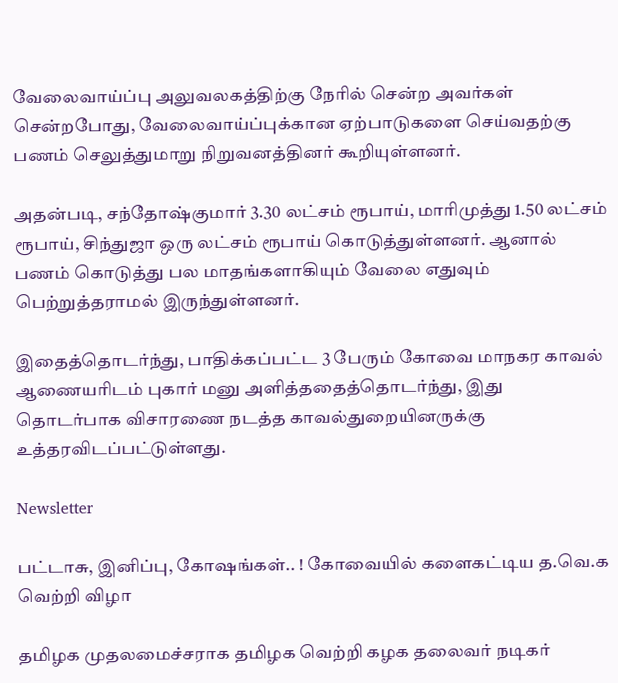வேலைவாய்ப்பு அலுவலகத்திற்கு நேரில் சென்ற அவர்கள் சென்றபோது, வேலைவாய்ப்புக்கான ஏற்பாடுகளை செய்வதற்கு பணம் செலுத்துமாறு நிறுவனத்தினர் கூறியுள்ளனர்.

அதன்படி, சந்தோஷ்குமார் 3.30 லட்சம் ரூபாய், மாரிமுத்து 1.50 லட்சம் ரூபாய், சிந்துஜா ஒரு லட்சம் ரூபாய் கொடுத்துள்ளனர். ஆனால் பணம் கொடுத்து பல மாதங்களாகியும் வேலை எதுவும் பெற்றுத்தராமல் இருந்துள்ளனர்.

இதைத்தொடர்ந்து, பாதிக்கப்பட்ட 3 பேரும் கோவை மாநகர காவல் ஆணையரிடம் புகார் மனு அளித்ததைத்தொடர்ந்து, இது தொடர்பாக விசாரணை நடத்த காவல்துறையினருக்கு உத்தரவிடப்பட்டுள்ளது.

Newsletter

பட்டாசு, இனிப்பு, கோஷங்கள்.. ! கோவையில் களைகட்டிய த.வெ.க வெற்றி விழா

தமிழக முதலமைச்சராக தமிழக வெற்றி கழக தலைவர் நடிகர்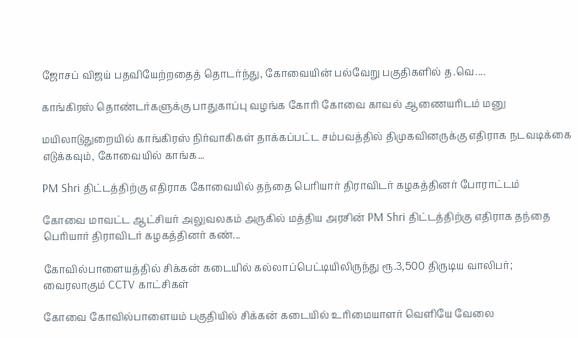ஜோசப் விஜய் பதவியேற்றதைத் தொடர்ந்து, கோவையின் பல்வேறு பகுதிகளில் த.வெ....

காங்கிரஸ் தொண்டர்களுக்கு பாதுகாப்பு வழங்க கோரி கோவை காவல் ஆணையரிடம் மனு

மயிலாடுதுறையில் காங்கிரஸ் நிர்வாகிகள் தாக்கப்பட்ட சம்பவத்தில் திமுகவினருக்கு எதிராக நடவடிக்கை எடுக்கவும், கோவையில் காங்க...

PM Shri திட்டத்திற்கு எதிராக கோவையில் தந்தை பெரியார் திராவிடர் கழகத்தினர் போராட்டம்

கோவை மாவட்ட ஆட்சியர் அலுவலகம் அருகில் மத்திய அரசின் PM Shri திட்டத்திற்கு எதிராக தந்தை பெரியார் திராவிடர் கழகத்தினர் கண்...

கோவில்பாளையத்தில் சிக்கன் கடையில் கல்லாப்பெட்டியிலிருந்து ரூ.3,500 திருடிய வாலிபர்; வைரலாகும் CCTV காட்சிகள்

கோவை கோவில்பாளையம் பகுதியில் சிக்கன் கடையில் உரிமையாளர் வெளியே வேலை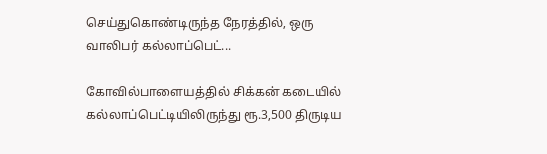செய்துகொண்டிருந்த நேரத்தில், ஒரு வாலிபர் கல்லாப்பெட்...

கோவில்பாளையத்தில் சிக்கன் கடையில் கல்லாப்பெட்டியிலிருந்து ரூ.3,500 திருடிய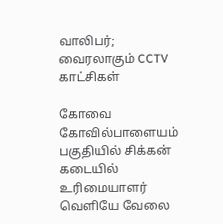வாலிபர்; வைரலாகும் CCTV காட்சிகள்

கோவை கோவில்பாளையம் பகுதியில் சிக்கன் கடையில் உரிமையாளர் வெளியே வேலை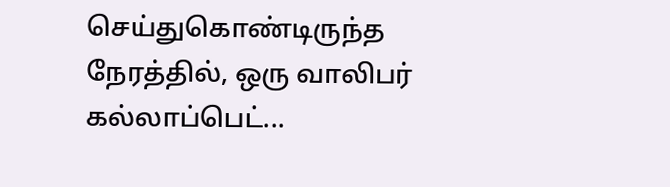செய்துகொண்டிருந்த நேரத்தில், ஒரு வாலிபர் கல்லாப்பெட்...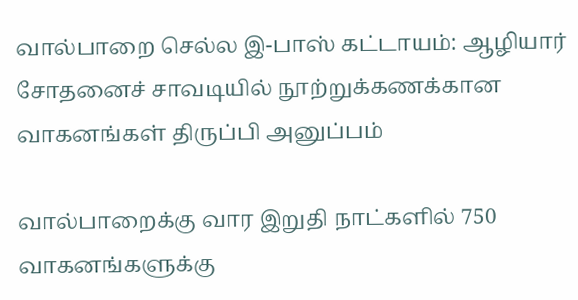வால்பாறை செல்ல இ-பாஸ் கட்டாயம்: ஆழியார் சோதனைச் சாவடியில் நூற்றுக்கணக்கான வாகனங்கள் திருப்பி அனுப்பம்

வால்பாறைக்கு வார இறுதி நாட்களில் 750 வாகனங்களுக்கு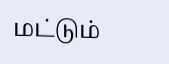மட்டும்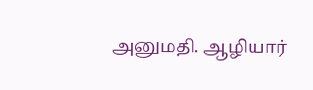அனுமதி. ஆழியார்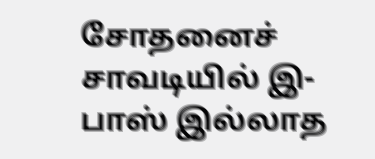சோதனைச் சாவடியில் இ-பாஸ் இல்லாத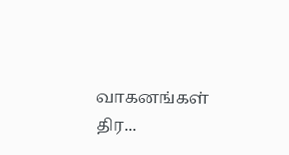வாகனங்கள் திர...